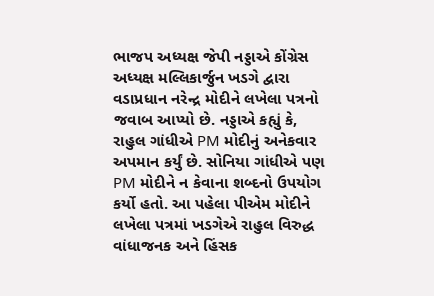ભાજપ અધ્યક્ષ જેપી નડ્ડાએ કોંગ્રેસ અધ્યક્ષ મલ્લિકાર્જુન ખડગે દ્વારા વડાપ્રધાન નરેન્દ્ર મોદીને લખેલા પત્રનો જવાબ આપ્યો છે. નડ્ડાએ કહ્યું કે, રાહુલ ગાંધીએ PM મોદીનું અનેકવાર અપમાન કર્યું છે. સોનિયા ગાંધીએ પણ PM મોદીને ન કેવાના શબ્દનો ઉપયોગ કર્યો હતો. આ પહેલા પીએમ મોદીને લખેલા પત્રમાં ખડગેએ રાહુલ વિરુદ્ધ વાંધાજનક અને હિંસક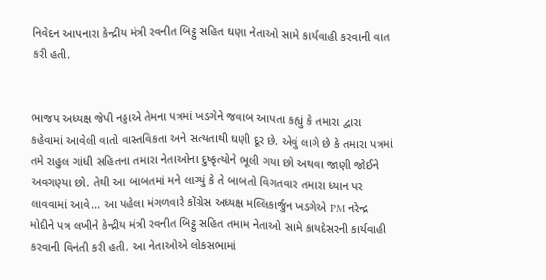નિવેદન આપનારા કેન્દ્રીય મંત્રી રવનીત બિટ્ટુ સહિત ઘણા નેતાઓ સામે કાર્યવાહી કરવાની વાત કરી હતી.


ભાજપ અધ્યક્ષ જેપી નડ્ડાએ તેમના પત્રમાં ખડગેને જવાબ આપતા કહ્યું કે તમારા દ્વારા કહેવામાં આવેલી વાતો વાસ્તવિકતા અને સત્યતાથી ઘણી દૂર છે. એવું લાગે છે કે તમારા પત્રમાં તમે રાહુલ ગાંધી સહિતના તમારા નેતાઓના દુષ્કૃત્યોને ભૂલી ગયા છો અથવા જાણી જોઈને અવગણ્યા છો. તેથી આ બાબતમાં મને લાગ્યું કે તે બાબતો વિગતવાર તમારા ધ્યાન પર લાવવામાં આવે... આ પહેલા મંગળવારે કોંગ્રેસ અધ્યક્ષ મલ્લિકાર્જુન ખડગેએ PM નરેન્દ્ર મોદીને પત્ર લખીને કેન્દ્રીય મંત્રી રવનીત બિટ્ટુ સહિત તમામ નેતાઓ સામે કાયદેસરની કાર્યવાહી કરવાની વિનંતી કરી હતી. આ નેતાઓએ લોકસભામાં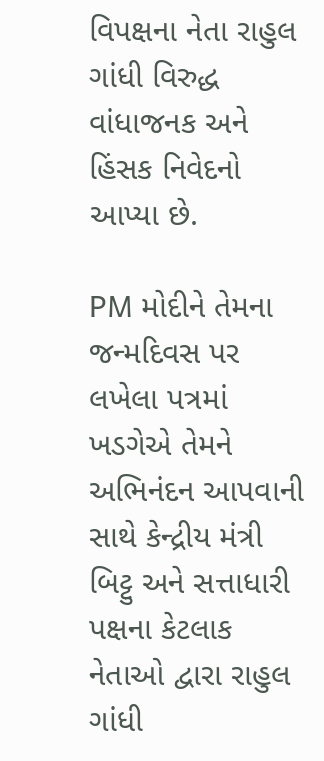વિપક્ષના નેતા રાહુલ ગાંધી વિરુદ્ધ વાંધાજનક અને હિંસક નિવેદનો આપ્યા છે.

PM મોદીને તેમના જન્મદિવસ પર લખેલા પત્રમાં ખડગેએ તેમને અભિનંદન આપવાની સાથે કેન્દ્રીય મંત્રી બિટ્ટુ અને સત્તાધારી પક્ષના કેટલાક નેતાઓ દ્વારા રાહુલ ગાંધી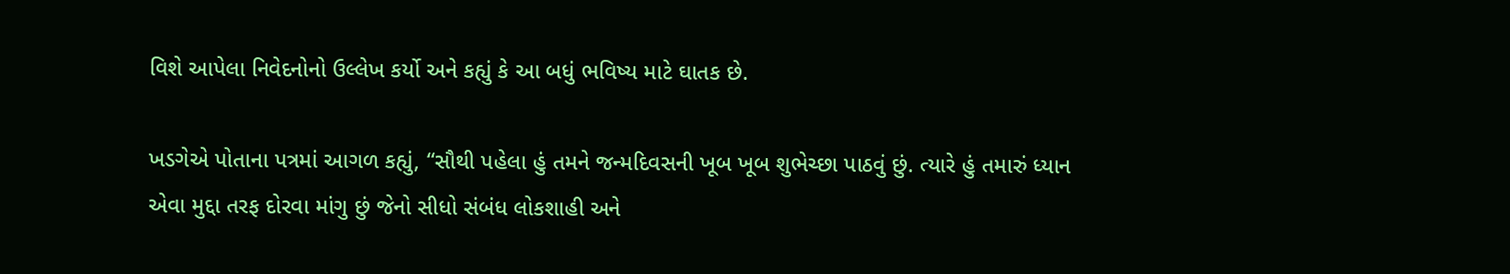વિશે આપેલા નિવેદનોનો ઉલ્લેખ કર્યો અને કહ્યું કે આ બધું ભવિષ્ય માટે ઘાતક છે.

ખડગેએ પોતાના પત્રમાં આગળ કહ્યું, “સૌથી પહેલા હું તમને જન્મદિવસની ખૂબ ખૂબ શુભેચ્છા પાઠવું છું. ત્યારે હું તમારું ધ્યાન એવા મુદ્દા તરફ દોરવા માંગુ છું જેનો સીધો સંબંધ લોકશાહી અને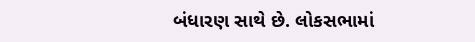બંધારણ સાથે છે. લોકસભામાં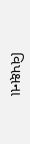વિપક્ષના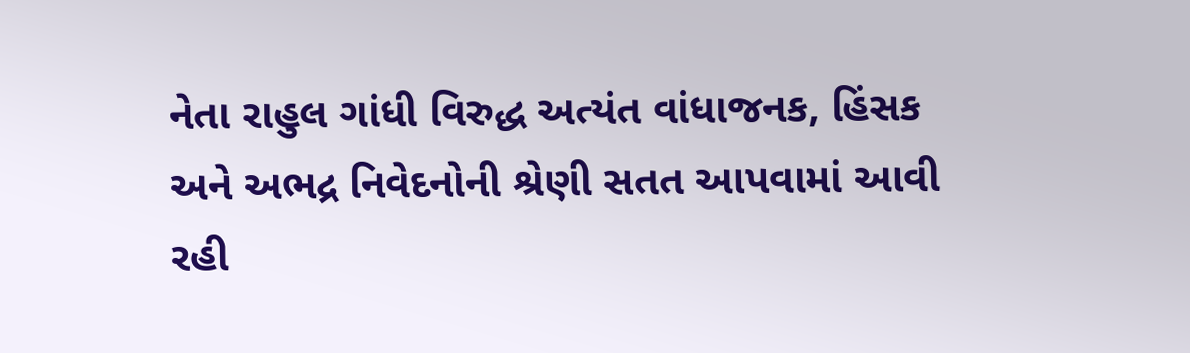નેતા રાહુલ ગાંધી વિરુદ્ધ અત્યંત વાંધાજનક, હિંસક અને અભદ્ર નિવેદનોની શ્રેણી સતત આપવામાં આવી રહી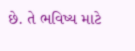છે. તે ભવિષ્ય માટે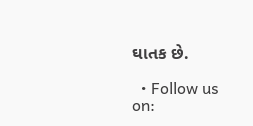ઘાતક છે.

  • Follow us on: